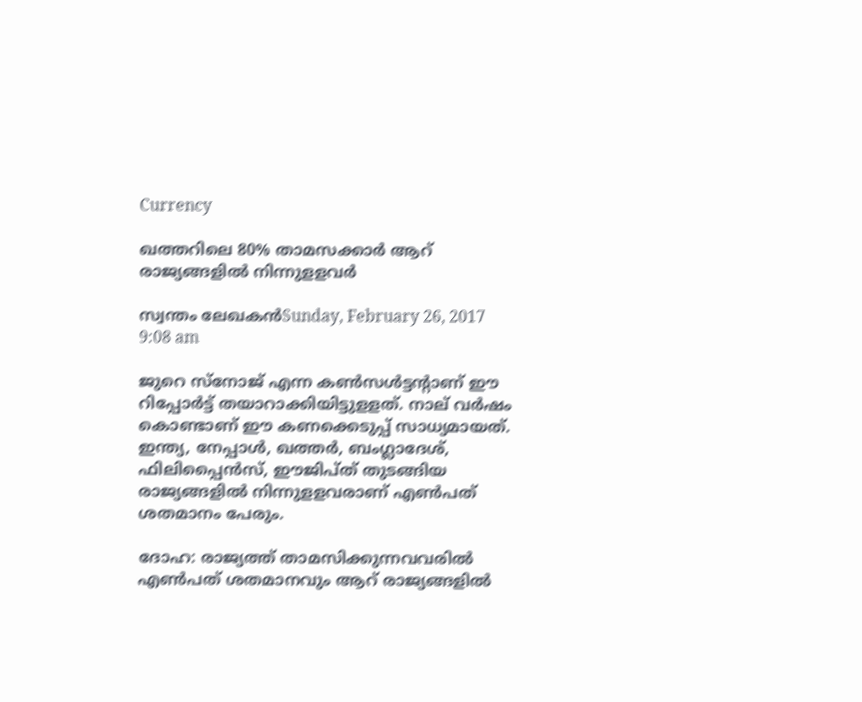Currency

ഖത്തറിലെ 80% താമസക്കാര്‍ ആറ് രാജ്യങ്ങളില്‍ നിന്നുളളവര്‍

സ്വന്തം ലേഖകന്‍Sunday, February 26, 2017 9:08 am

ജുറെ സ്നോജ് എന്ന കണ്‍സള്‍ട്ടന്റാണ് ഈ റിപ്പോര്‍ട്ട് തയാറാക്കിയിട്ടുളളത്. നാല് വര്‍ഷം കൊണ്ടാണ് ഈ കണക്കെടുപ്പ് സാധ്യമായത്. ഇന്ത്യ, നേപ്പാള്‍, ഖത്തര്‍, ബംഗ്ലാദേശ്, ഫിലിപ്പൈന്‍സ്, ഈജിപ്ത് തുടങ്ങിയ രാജ്യങ്ങളില്‍ നിന്നുളളവരാണ് എണ്‍പത് ശതമാനം പേരും.

ദോഹ: രാജ്യത്ത് താമസിക്കുന്നവവരില്‍ എണ്‍പത് ശതമാനവും ആറ് രാജ്യങ്ങളില്‍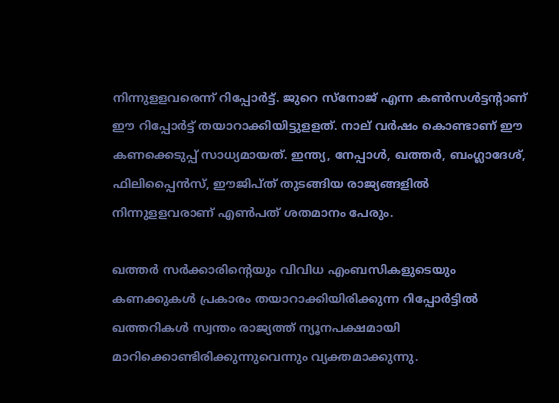നിന്നുളളവരെന്ന് റിപ്പോര്‍ട്ട്. ജുറെ സ്നോജ് എന്ന കണ്‍സള്‍ട്ടന്റാണ് ഈ റിപ്പോര്‍ട്ട് തയാറാക്കിയിട്ടുളളത്. നാല് വര്‍ഷം കൊണ്ടാണ് ഈ കണക്കെടുപ്പ് സാധ്യമായത്. ഇന്ത്യ, നേപ്പാള്‍, ഖത്തര്‍, ബംഗ്ലാദേശ്, ഫിലിപ്പൈന്‍സ്, ഈജിപ്ത് തുടങ്ങിയ രാജ്യങ്ങളില്‍ നിന്നുളളവരാണ് എണ്‍പത് ശതമാനം പേരും.

ഖത്തര്‍ സര്‍ക്കാരിന്റെയും വിവിധ എംബസികളുടെയും കണക്കുകള്‍ പ്രകാരം തയാറാക്കിയിരിക്കുന്ന റിപ്പോര്‍ട്ടില്‍ ഖത്തറികള്‍ സ്വന്തം രാജ്യത്ത് ന്യൂനപക്ഷമായി മാറിക്കൊണ്ടിരിക്കുന്നുവെന്നും വ്യക്തമാക്കുന്നു.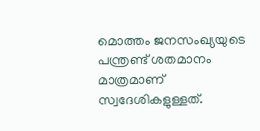മൊത്തം ജനസംഖ്യയുടെ പന്ത്രണ്ട് ശതമാനം മാത്രമാണ് സ്വദേശികളുള്ളത്.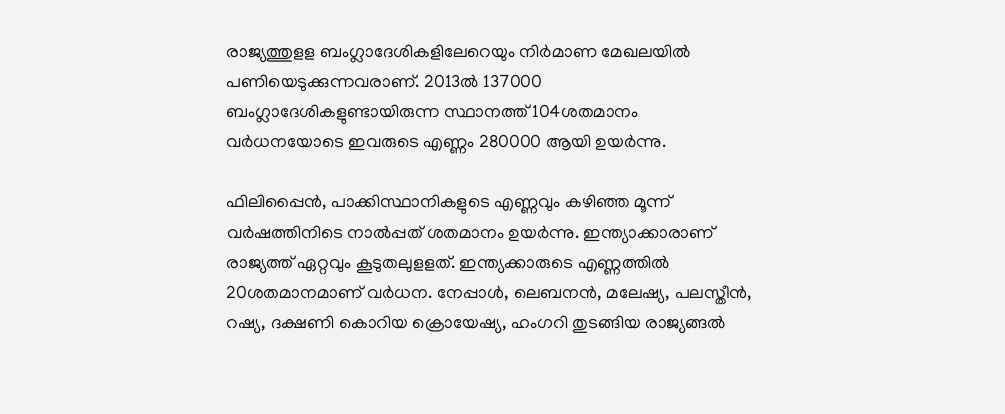രാജ്യത്തുളള ബംഗ്ലാദേശികളിലേറെയും നിര്‍മാണ മേഖലയില്‍ പണിയെടുക്കുന്നവരാണ്. 2013ല്‍ 137000 ബംഗ്ലാദേശികളുണ്ടായിരുന്ന സ്ഥാനത്ത് 104ശതമാനം വര്‍ധനയോടെ ഇവരുടെ എണ്ണം 280000 ആയി ഉയര്‍ന്നു.

ഫിലിപ്പൈന്‍, പാക്കിസ്ഥാനികളുടെ എണ്ണവും കഴിഞ്ഞ മൂന്ന് വര്‍ഷത്തിനിടെ നാല്‍പ്പത് ശതമാനം ഉയര്‍ന്നു. ഇന്ത്യാക്കാരാണ് രാജ്യത്ത് ഏറ്റവും കൂടുതലുളളത്. ഇന്ത്യക്കാരുടെ എണ്ണത്തില്‍ 20ശതമാനമാണ് വര്‍ധന. നേപ്പാള്‍, ലെബനന്‍, മലേഷ്യ, പലസ്തീന്‍, റഷ്യ, ദക്ഷണി കൊറിയ ക്രൊയേഷ്യ, ഹംഗറി തുടങ്ങിയ രാജ്യങ്ങല്‍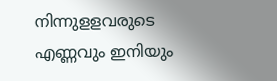നിന്നുളളവരുടെ എണ്ണവും ഇനിയും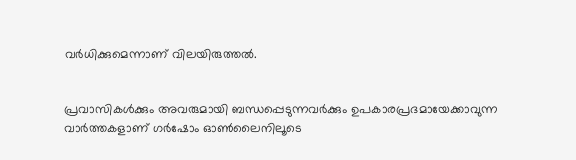വര്‍ധിക്കുമെന്നാണ് വിലയിരുത്തല്‍.


പ്രവാസികൾക്കും അവരുമായി ബന്ധപ്പെടുന്നവർക്കും ഉപകാരപ്രദമായേക്കാവുന്ന വാർത്തകളാണ് ഗർഷോം ഓൺലൈനിലൂടെ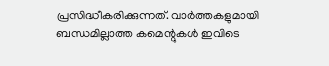പ്രസിദ്ധീകരിക്കുന്നത്. വാർത്തകളുമായി ബന്ധമില്ലാത്ത കമെന്റുകൾ ഇവിടെ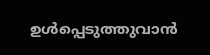ഉൾപ്പെടുത്തുവാൻ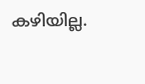കഴിയില്ല.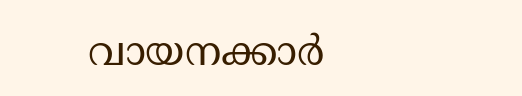വായനക്കാർ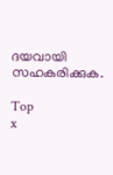ദയവായി സഹകരിക്കുക.

Top
x